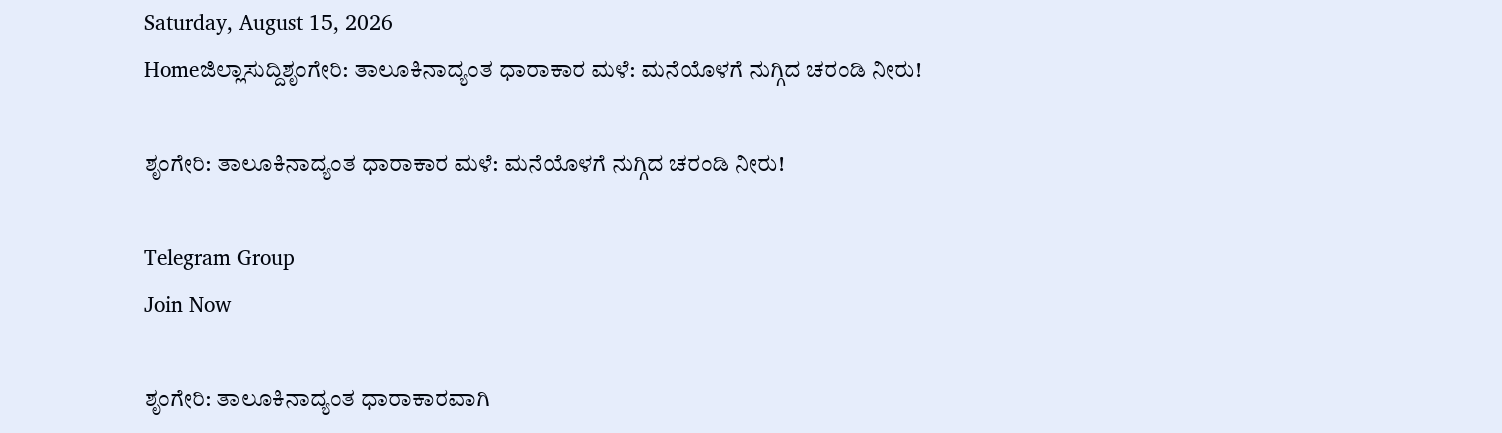Saturday, August 15, 2026
Homeಜಿಲ್ಲಾಸುದ್ದಿಶೃಂಗೇರಿ: ತಾಲೂಕಿನಾದ್ಯಂತ ಧಾರಾಕಾರ ಮಳೆ: ಮನೆಯೊಳಗೆ ನುಗ್ಗಿದ ಚರಂಡಿ ನೀರು!

ಶೃಂಗೇರಿ: ತಾಲೂಕಿನಾದ್ಯಂತ ಧಾರಾಕಾರ ಮಳೆ: ಮನೆಯೊಳಗೆ ನುಗ್ಗಿದ ಚರಂಡಿ ನೀರು!

Telegram Group
Join Now

ಶೃಂಗೇರಿ: ತಾಲೂಕಿನಾದ್ಯಂತ ಧಾರಾಕಾರವಾಗಿ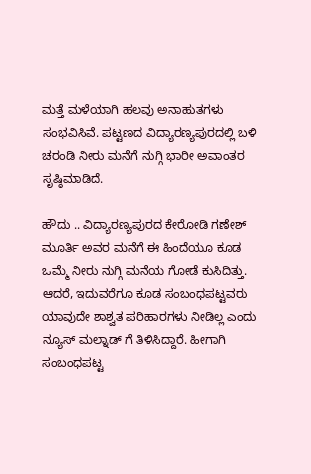ಮತ್ತೆ ಮಳೆಯಾಗಿ ಹಲವು ಅನಾಹುತಗಳು ಸಂಭವಿಸಿವೆ. ಪಟ್ಟಣದ ವಿದ್ಯಾರಣ್ಯಪುರದಲ್ಲಿ ಬಳಿ ಚರಂಡಿ ನೀರು ಮನೆಗೆ ನುಗ್ಗಿ ಭಾರೀ ಅವಾಂತರ ಸೃಷ್ಠಿಮಾಡಿದೆ.

ಹೌದು .. ವಿದ್ಯಾರಣ್ಯಪುರದ ಕೇರೋಡಿ ಗಣೇಶ್ ಮೂರ್ತಿ ಅವರ ಮನೆಗೆ ಈ ಹಿಂದೆಯೂ ಕೂಡ ಒಮ್ಮೆ ನೀರು ನುಗ್ಗಿ ಮನೆಯ ಗೋಡೆ ಕುಸಿದಿತ್ತು. ಆದರೆ, ಇದುವರೆಗೂ ಕೂಡ ಸಂಬಂಧಪಟ್ಟವರು ಯಾವುದೇ ಶಾಶ್ವತ ಪರಿಹಾರಗಳು ನೀಡಿಲ್ಲ ಎಂದು ನ್ಯೂಸ್ ಮಲ್ನಾಡ್ ಗೆ ತಿಳಿಸಿದ್ದಾರೆ. ಹೀಗಾಗಿ ಸಂಬಂಧಪಟ್ಟ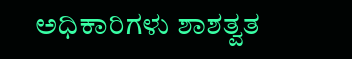ಅಧಿಕಾರಿಗಳು ಶಾಶತ್ವತ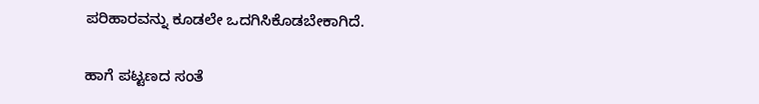ಪರಿಹಾರವನ್ನು ಕೂಡಲೇ ಒದಗಿಸಿಕೊಡಬೇಕಾಗಿದೆ.

ಹಾಗೆ ಪಟ್ಟಣದ ಸಂತೆ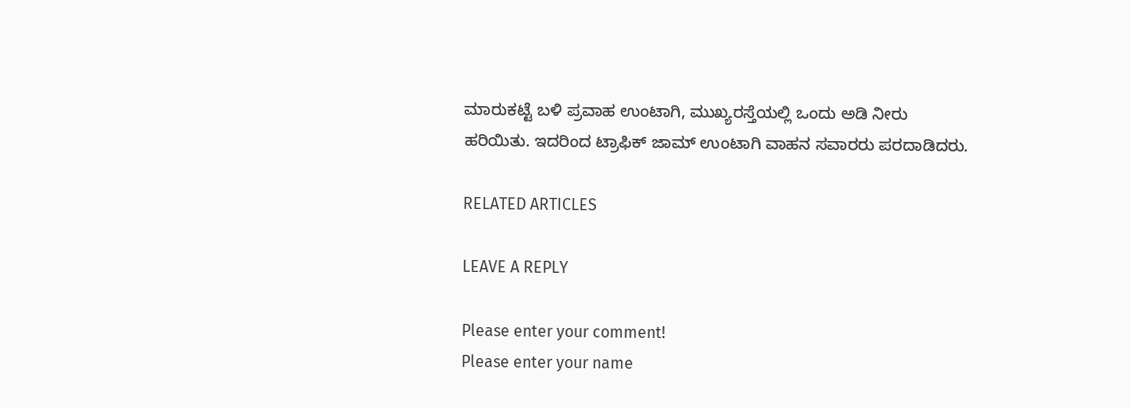ಮಾರುಕಟ್ಟೆ ಬಳಿ ಪ್ರವಾಹ ಉಂಟಾಗಿ, ಮುಖ್ಯರಸ್ತೆಯಲ್ಲಿ ಒಂದು ಅಡಿ ನೀರು ಹರಿಯಿತು. ಇದರಿಂದ ಟ್ರಾಫಿಕ್‌ ಜಾಮ್‌ ಉಂಟಾಗಿ ವಾಹನ ಸವಾರರು ಪರದಾಡಿದರು.

RELATED ARTICLES

LEAVE A REPLY

Please enter your comment!
Please enter your name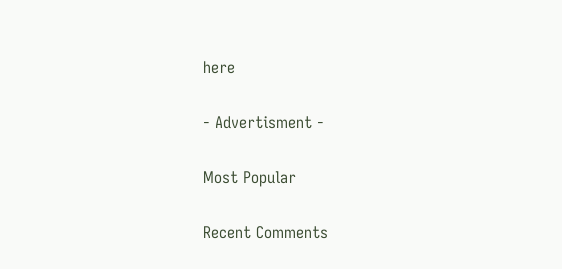here

- Advertisment -

Most Popular

Recent Comments